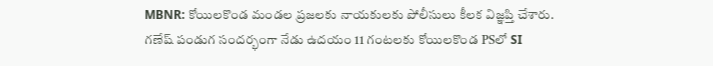MBNR: కోయిలకొండ మండల ప్రజలకు నాయకులకు పోలీసులు కీలక విజ్ఞప్తి చేశారు. గణేష్ పండుగ సందర్భంగా నేడు ఉదయం 11 గంటలకు కోయిలకొండ PSలో SI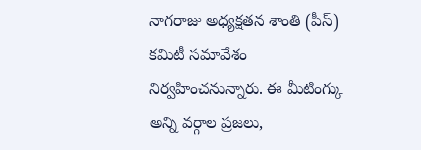నాగరాజు అధ్యక్షతన శాంతి (పీస్) కమిటీ సమావేశం నిర్వహించనున్నారు. ఈ మీటింగ్కు అన్ని వర్గాల ప్రజలు,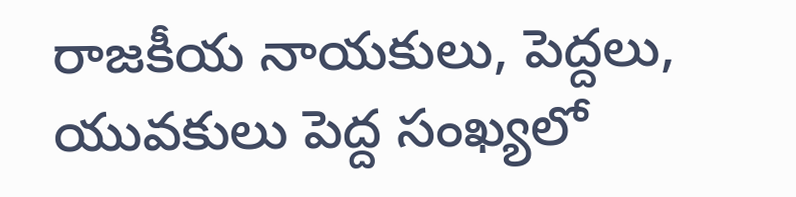రాజకీయ నాయకులు, పెద్దలు, యువకులు పెద్ద సంఖ్యలో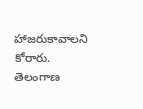హాజరుకావాలని కోరారు.
తెలంగాణ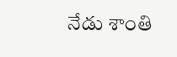నేడు శాంతి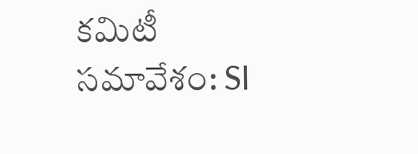కమిటీ సమావేశం: SI